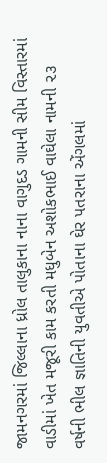જામનગરમાં જિલ્લાના ધ્રોલ તાલુકાના નાના વાગુદડ ગામની સીમ વિસ્તારમાં વાડીમાં ખેત મજૂરી કામ કરતી મધુબેન અશોકભાઈ વાઘેલા નામની ૨૩ વર્ષની ભીલ જ્ઞાતિની યુવતીએ પોતાના ઘેર પતરાના એંગલમાં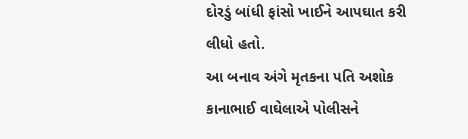દોરડું બાંધી ફાંસો ખાઈને આપઘાત કરી લીધો હતો.
આ બનાવ અંગે મૃતકના પતિ અશોક કાનાભાઈ વાઘેલાએ પોલીસને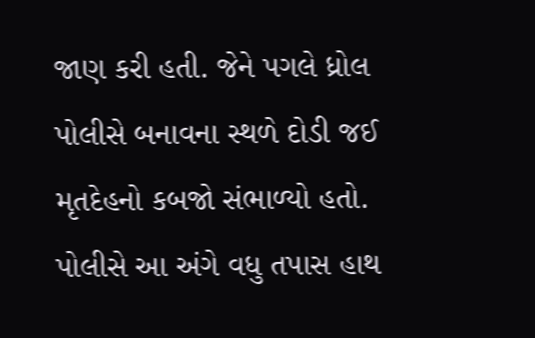જાણ કરી હતી. જેને પગલે ધ્રોલ પોલીસે બનાવના સ્થળે દોડી જઈ મૃતદેહનો કબજો સંભાળ્યો હતો. પોલીસે આ અંગે વધુ તપાસ હાથ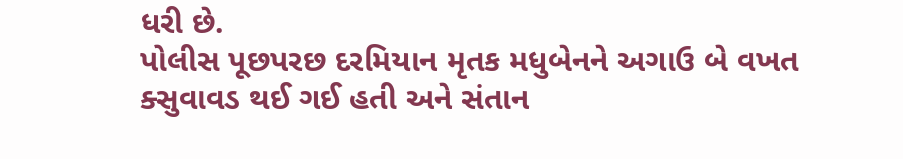ધરી છે.
પોલીસ પૂછપરછ દરમિયાન મૃતક મધુબેનને અગાઉ બે વખત ક્સુવાવડ થઈ ગઈ હતી અને સંતાન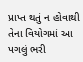પ્રાપ્ત થતું ન હોવાથી તેના વિયોગમાં આ પગલું ભરી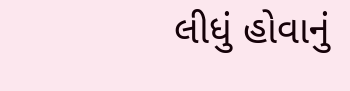લીધું હોવાનું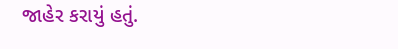જાહેર કરાયું હતું.